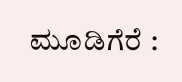ಮೂಡಿಗೆರೆ :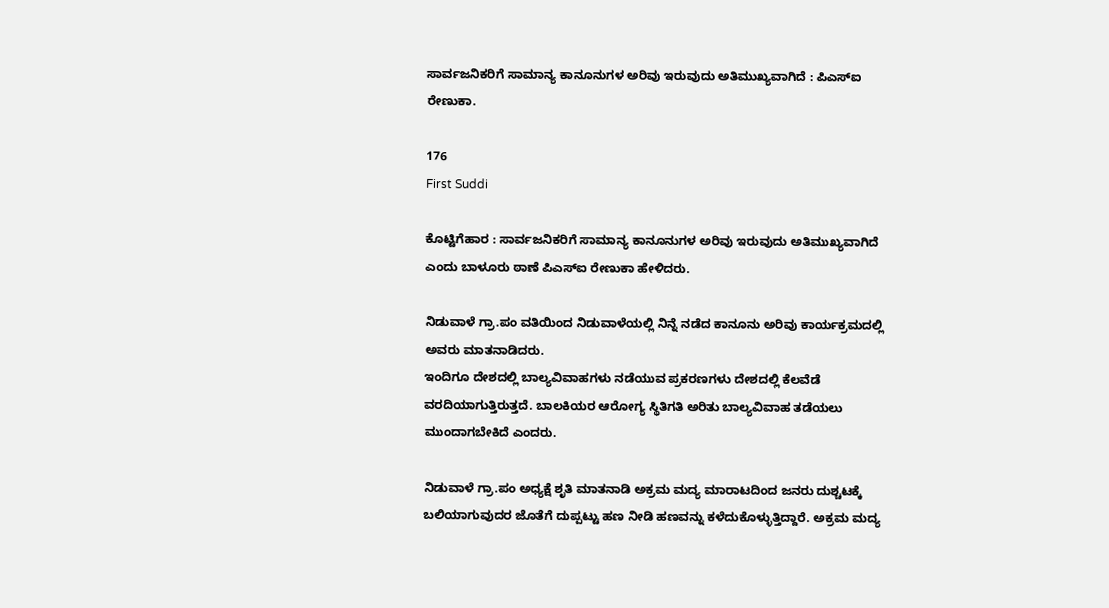ಸಾರ್ವಜನಿಕರಿಗೆ ಸಾಮಾನ್ಯ ಕಾನೂನುಗಳ ಅರಿವು ಇರುವುದು ಅತಿಮುಖ್ಯವಾಗಿದೆ : ಪಿಎಸ್‍ಐ ರೇಣುಕಾ.

176
First Suddi

ಕೊಟ್ಟಿಗೆಹಾರ : ಸಾರ್ವಜನಿಕರಿಗೆ ಸಾಮಾನ್ಯ ಕಾನೂನುಗಳ ಅರಿವು ಇರುವುದು ಅತಿಮುಖ್ಯವಾಗಿದೆ ಎಂದು ಬಾಳೂರು ಠಾಣೆ ಪಿಎಸ್‍ಐ ರೇಣುಕಾ ಹೇಳಿದರು.

ನಿಡುವಾಳೆ ಗ್ರಾ.ಪಂ ವತಿಯಿಂದ ನಿಡುವಾಳೆಯಲ್ಲಿ ನಿನ್ನೆ ನಡೆದ ಕಾನೂನು ಅರಿವು ಕಾರ್ಯಕ್ರಮದಲ್ಲಿ ಅವರು ಮಾತನಾಡಿದರು.
ಇಂದಿಗೂ ದೇಶದಲ್ಲಿ ಬಾಲ್ಯವಿವಾಹಗಳು ನಡೆಯುವ ಪ್ರಕರಣಗಳು ದೇಶದಲ್ಲಿ ಕೆಲವೆಡೆ ವರದಿಯಾಗುತ್ತಿರುತ್ತದೆ. ಬಾಲಕಿಯರ ಆರೋಗ್ಯ ಸ್ಥಿತಿಗತಿ ಅರಿತು ಬಾಲ್ಯವಿವಾಹ ತಡೆಯಲು ಮುಂದಾಗಬೇಕಿದೆ ಎಂದರು.

ನಿಡುವಾಳೆ ಗ್ರಾ.ಪಂ ಅಧ್ಯಕ್ಷೆ ಶೃತಿ ಮಾತನಾಡಿ ಅಕ್ರಮ ಮದ್ಯ ಮಾರಾಟದಿಂದ ಜನರು ದುಶ್ಚಟಕ್ಕೆ ಬಲಿಯಾಗುವುದರ ಜೊತೆಗೆ ದುಪ್ಪಟ್ಟು ಹಣ ನೀಡಿ ಹಣವನ್ನು ಕಳೆದುಕೊಳ್ಳುತ್ತಿದ್ದಾರೆ. ಅಕ್ರಮ ಮದ್ಯ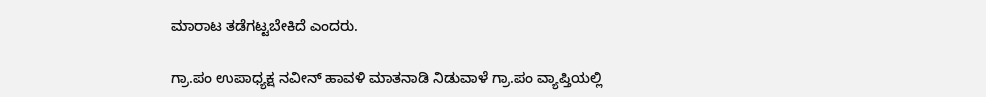ಮಾರಾಟ ತಡೆಗಟ್ಟಬೇಕಿದೆ ಎಂದರು.

ಗ್ರಾ.ಪಂ ಉಪಾಧ್ಯಕ್ಷ ನವೀನ್ ಹಾವಳಿ ಮಾತನಾಡಿ ನಿಡುವಾಳೆ ಗ್ರಾ.ಪಂ ವ್ಯಾಪ್ತಿಯಲ್ಲಿ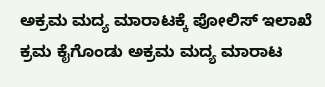ಅಕ್ರಮ ಮದ್ಯ ಮಾರಾಟಕ್ಕೆ ಪೋಲಿಸ್ ಇಲಾಖೆ ಕ್ರಮ ಕೈಗೊಂಡು ಅಕ್ರಮ ಮದ್ಯ ಮಾರಾಟ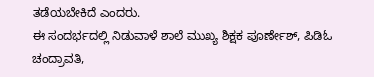ತಡೆಯಬೇಕಿದೆ ಎಂದರು.
ಈ ಸಂದರ್ಭದಲ್ಲಿ ನಿಡುವಾಳೆ ಶಾಲೆ ಮುಖ್ಯ ಶಿಕ್ಷಕ ಪೂರ್ಣೇಶ್, ಪಿಡಿಓ ಚಂದ್ರಾವತಿ,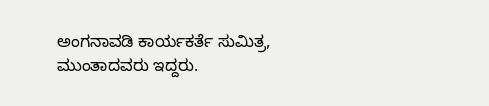ಅಂಗನಾವಡಿ ಕಾರ್ಯಕರ್ತೆ ಸುಮಿತ್ರ, ಮುಂತಾದವರು ಇದ್ದರು.